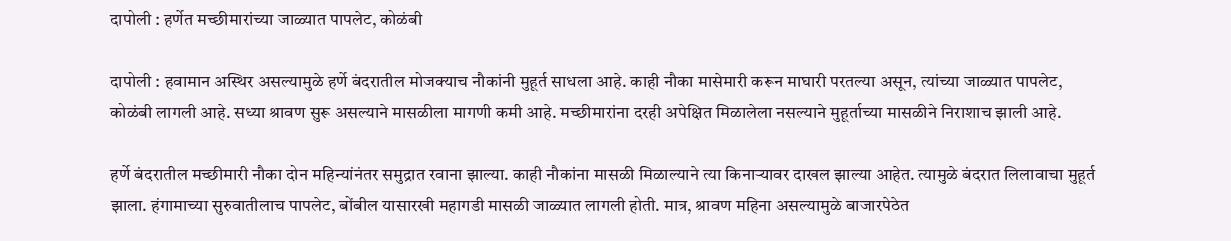दापोली : हर्णेत मच्छीमारांच्या जाळ्यात पापलेट, कोळंबी

दापोली : हवामान अस्थिर असल्यामुळे हर्णे बंदरातील मोजक्याच नौकांनी मुहूर्त साधला आहे. काही नौका मासेमारी करून माघारी परतल्या असून, त्यांच्या जाळ्यात पापलेट, कोळंबी लागली आहे. सध्या श्रावण सुरू असल्याने मासळीला मागणी कमी आहे. मच्छीमारांना दरही अपेक्षित मिळालेला नसल्याने मुहूर्ताच्या मासळीने निराशाच झाली आहे.

हर्णे बंदरातील मच्छीमारी नौका दोन महिन्यांनंतर समुद्रात रवाना झाल्या. काही नौकांना मासळी मिळाल्याने त्या किनाऱ्यावर दाखल झाल्या आहेत. त्यामुळे बंदरात लिलावाचा मुहूर्त झाला. हंगामाच्या सुरुवातीलाच पापलेट, बोंबील यासारखी महागडी मासळी जाळ्यात लागली होती. मात्र, श्रावण महिना असल्यामुळे बाजारपेठेत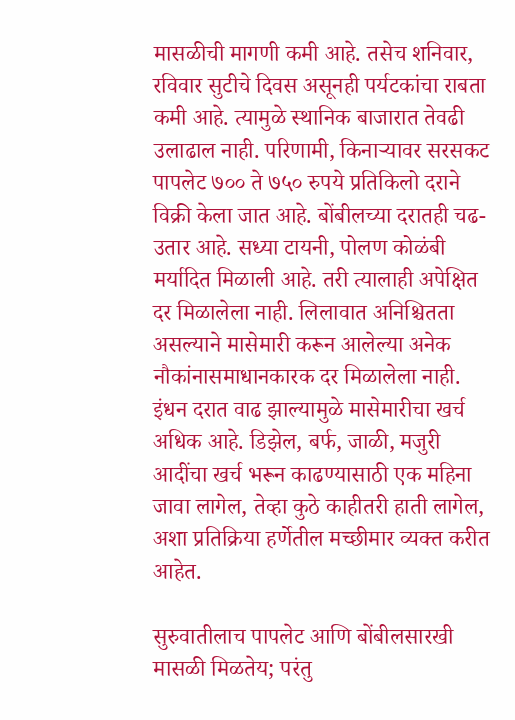मासळीची मागणी कमी आहे. तसेच शनिवार, रविवार सुटीचे दिवस असूनही पर्यटकांचा राबता कमी आहे. त्यामुळे स्थानिक बाजारात तेवढी उलाढाल नाही. परिणामी, किनाऱ्यावर सरसकट पापलेट ७०० ते ७५० रुपये प्रतिकिलो दराने विक्री केला जात आहे. बोंबीलच्या दरातही चढ-उतार आहे. सध्या टायनी, पोलण कोळंबी मर्यादित मिळाली आहे. तरी त्यालाही अपेक्षित दर मिळालेला नाही. लिलावात अनिश्चितता असल्याने मासेमारी करून आलेल्या अनेक नौकांनासमाधानकारक दर मिळालेला नाही. इंधन दरात वाढ झाल्यामुळे मासेमारीचा खर्च अधिक आहे. डिझेल, बर्फ, जाळी, मजुरी आदींचा खर्च भरून काढण्यासाठी एक महिना जावा लागेल, तेव्हा कुठे काहीतरी हाती लागेल, अशा प्रतिक्रिया हर्णेतील मच्छीमार व्यक्त करीत आहेत.

सुरुवातीलाच पापलेट आणि बोंबीलसारखी मासळी मिळतेय; परंतु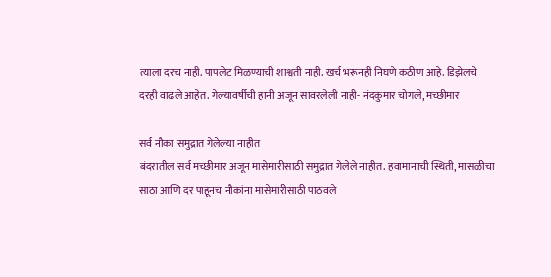त्याला दरच नाही. पापलेट मिळण्याची शाश्वती नाही. खर्च भरूनही निघणे कठीण आहे. डिझेलचे दरही वाढले आहेत. गेल्यावर्षीची हानी अजून सावरलेली नाही- नंदकुमार चोगले, मच्छीमार

सर्व नौका समुद्रात गेलेल्या नाहीत
बंदरातील सर्व मच्छीमार अजून मासेमारीसाठी समुद्रात गेलेले नाहीत. हवामानाची स्थिती, मासळीचा साठा आणि दर पाहूनच नौकांना मासेमारीसाठी पाठवले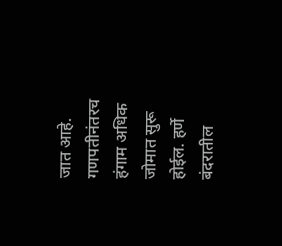जात आहे. गणपतीनंतरच हंगाम अधिक जोमात सुरू होईल. हर्णे बंदरातील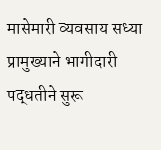मासेमारी व्यवसाय सध्या प्रामुख्याने भागीदारी पद्धतीने सुरू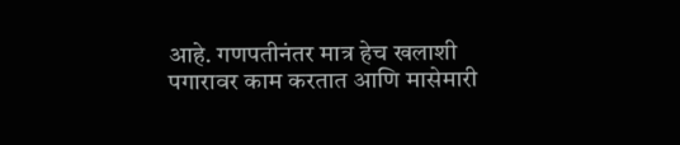आहे. गणपतीनंतर मात्र हेच खलाशी पगारावर काम करतात आणि मासेमारी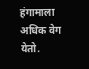हंगामाला अधिक वेग येतो.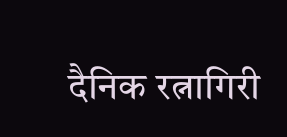दैनिक रत्नागिरी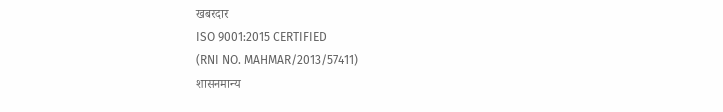खबरदार
ISO 9001:2015 CERTIFIED
(RNI NO. MAHMAR/2013/57411)
शासनमान्य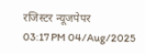रजिस्टर न्यूजपेपर
03:17 PM 04/Aug/2025